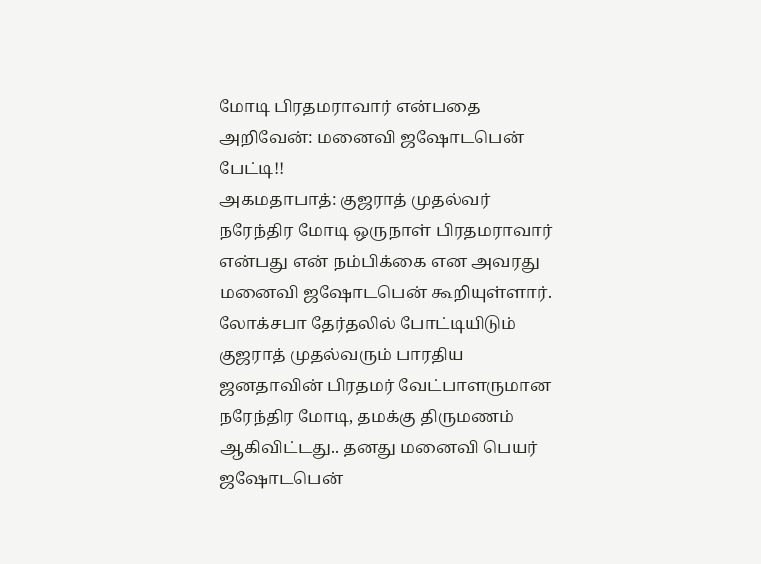மோடி பிரதமராவார் என்பதை அறிவேன்: மனைவி ஜஷோடபென் பேட்டி!!
அகமதாபாத்: குஜராத் முதல்வர் நரேந்திர மோடி ஒருநாள் பிரதமராவார் என்பது என் நம்பிக்கை என அவரது மனைவி ஜஷோடபென் கூறியுள்ளார்.
லோக்சபா தேர்தலில் போட்டியிடும் குஜராத் முதல்வரும் பாரதிய ஜனதாவின் பிரதமர் வேட்பாளருமான நரேந்திர மோடி, தமக்கு திருமணம் ஆகிவிட்டது.. தனது மனைவி பெயர் ஜஷோடபென்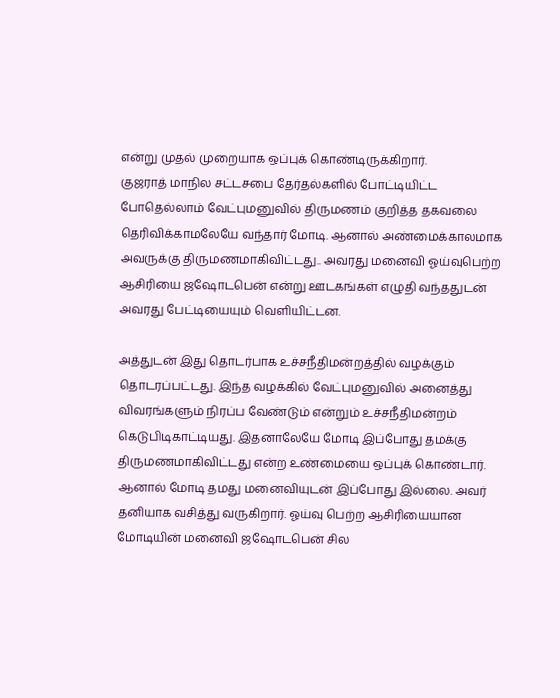என்று முதல் முறையாக ஒப்புக் கொண்டிருக்கிறார்.
குஜராத் மாநில சட்டசபை தேர்தல்களில் போட்டியிட்ட போதெல்லாம் வேட்புமனுவில் திருமணம் குறித்த தகவலை தெரிவிக்காமலேயே வந்தார் மோடி. ஆனால் அண்மைக்காலமாக அவருக்கு திருமணமாகிவிட்டது.. அவரது மனைவி ஓய்வுபெற்ற ஆசிரியை ஜஷோடபென் என்று ஊடகங்கள் எழுதி வந்ததுடன் அவரது பேட்டியையும் வெளியிட்டன.

அத்துடன் இது தொடர்பாக உச்சநீதிமன்றத்தில் வழக்கும் தொடரப்பட்டது. இந்த வழக்கில் வேட்புமனுவில் அனைத்து விவரங்களும் நிரப்ப வேண்டும் என்றும் உச்சநீதிமன்றம் கெடுபிடிகாட்டியது. இதனாலேயே மோடி இப்போது தமக்கு திருமணமாகிவிட்டது என்ற உண்மையை ஒப்புக் கொண்டார்.
ஆனால் மோடி தமது மனைவியுடன் இப்போது இல்லை. அவர் தனியாக வசித்து வருகிறார். ஓய்வு பெற்ற ஆசிரியையான மோடியின் மனைவி ஜஷோடபென் சில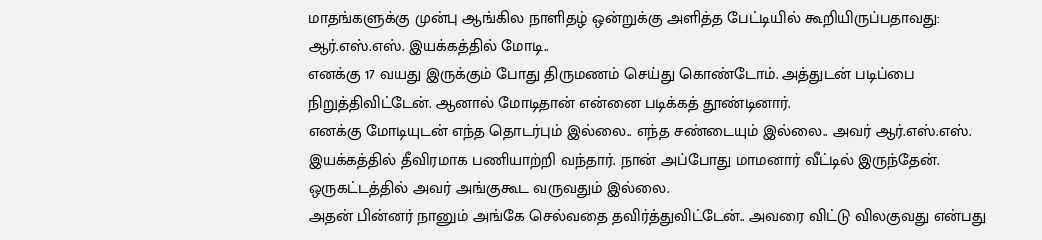மாதங்களுக்கு முன்பு ஆங்கில நாளிதழ் ஒன்றுக்கு அளித்த பேட்டியில் கூறியிருப்பதாவது:
ஆர்.எஸ்.எஸ். இயக்கத்தில் மோடி..
எனக்கு 17 வயது இருக்கும் போது திருமணம் செய்து கொண்டோம். அத்துடன் படிப்பை நிறுத்திவிட்டேன். ஆனால் மோடிதான் என்னை படிக்கத் தூண்டினார்.
எனக்கு மோடியுடன் எந்த தொடர்பும் இல்லை.. எந்த சண்டையும் இல்லை.. அவர் ஆர்.எஸ்.எஸ். இயக்கத்தில் தீவிரமாக பணியாற்றி வந்தார். நான் அப்போது மாமனார் வீட்டில் இருந்தேன். ஒருகட்டத்தில் அவர் அங்குகூட வருவதும் இல்லை.
அதன் பின்னர் நானும் அங்கே செல்வதை தவிர்த்துவிட்டேன்.. அவரை விட்டு விலகுவது என்பது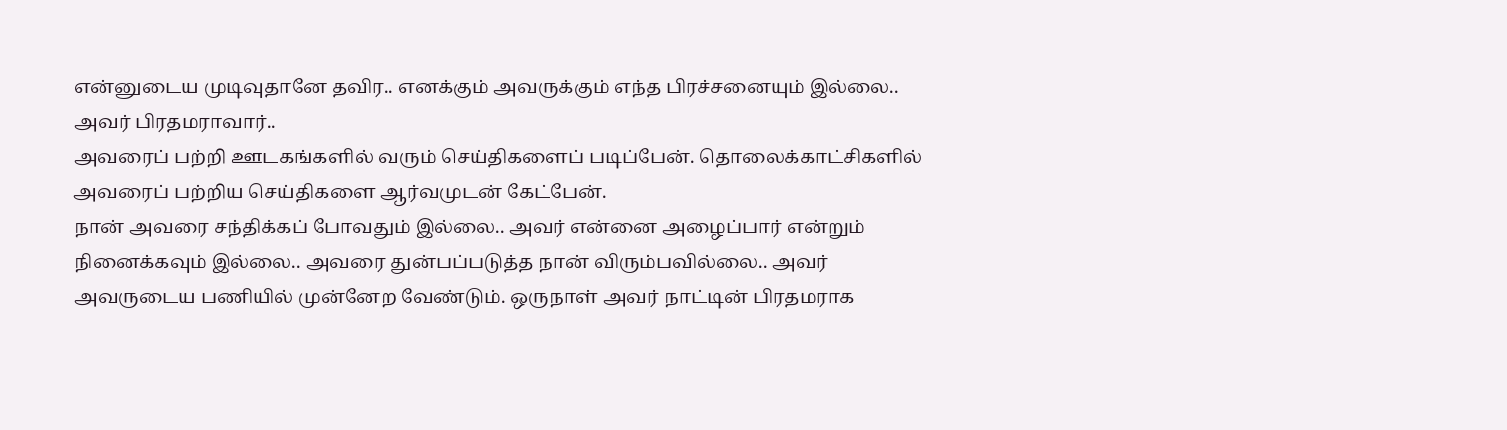என்னுடைய முடிவுதானே தவிர.. எனக்கும் அவருக்கும் எந்த பிரச்சனையும் இல்லை..
அவர் பிரதமராவார்..
அவரைப் பற்றி ஊடகங்களில் வரும் செய்திகளைப் படிப்பேன். தொலைக்காட்சிகளில் அவரைப் பற்றிய செய்திகளை ஆர்வமுடன் கேட்பேன்.
நான் அவரை சந்திக்கப் போவதும் இல்லை.. அவர் என்னை அழைப்பார் என்றும் நினைக்கவும் இல்லை.. அவரை துன்பப்படுத்த நான் விரும்பவில்லை.. அவர் அவருடைய பணியில் முன்னேற வேண்டும். ஒருநாள் அவர் நாட்டின் பிரதமராக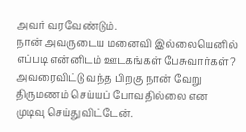அவர் வரவேண்டும்.
நான் அவருடைய மனைவி இல்லையெனில் எப்படி என்னிடம் ஊடகங்கள் பேசுவார்கள்? அவரைவிட்டு வந்த பிறகு நான் வேறு திருமணம் செய்யப் போவதில்லை என முடிவு செய்துவிட்டேன்.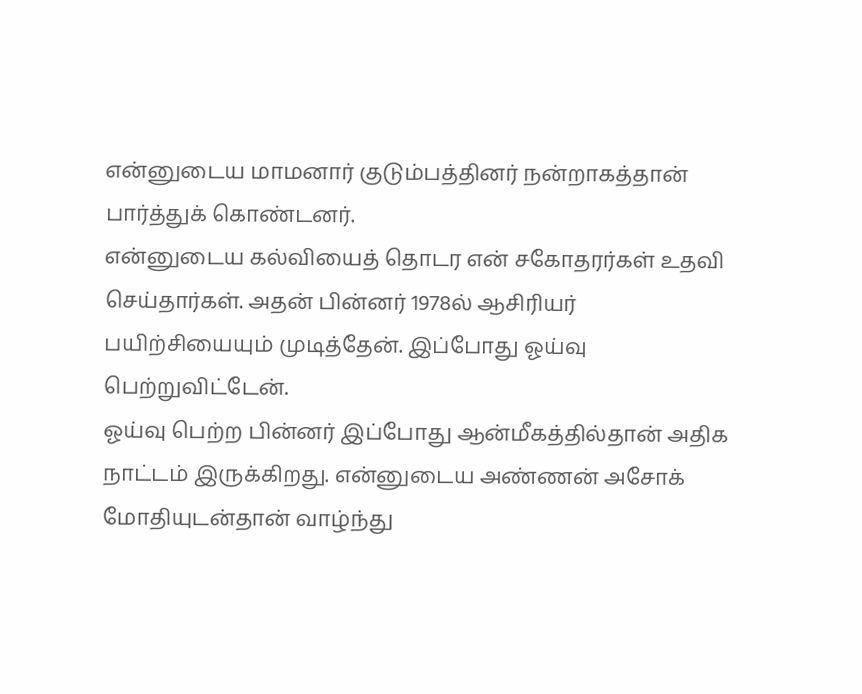என்னுடைய மாமனார் குடும்பத்தினர் நன்றாகத்தான் பார்த்துக் கொண்டனர்.
என்னுடைய கல்வியைத் தொடர என் சகோதரர்கள் உதவி செய்தார்கள். அதன் பின்னர் 1978ல் ஆசிரியர் பயிற்சியையும் முடித்தேன். இப்போது ஓய்வு பெற்றுவிட்டேன்.
ஓய்வு பெற்ற பின்னர் இப்போது ஆன்மீகத்தில்தான் அதிக நாட்டம் இருக்கிறது. என்னுடைய அண்ணன் அசோக் மோதியுடன்தான் வாழ்ந்து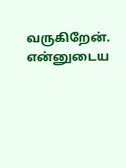வருகிறேன். என்னுடைய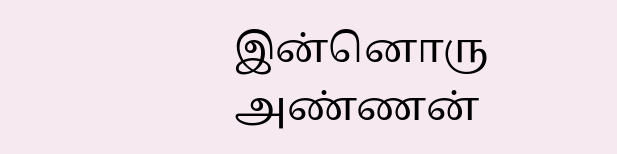இன்னொரு அண்ணன்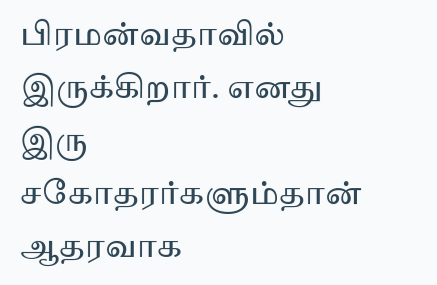பிரமன்வதாவில் இருக்கிறார். எனது இரு சகோதரர்களும்தான் ஆதரவாக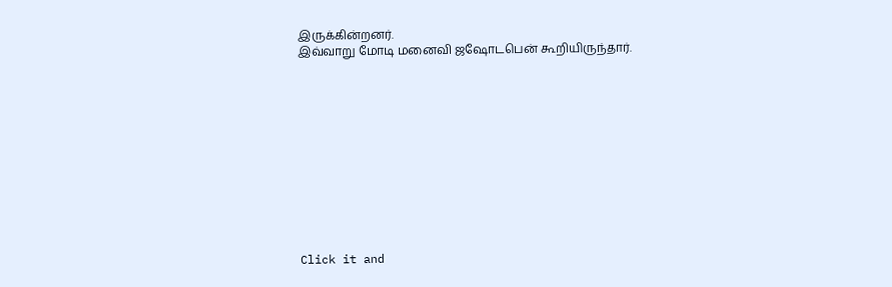இருக்கின்றனர்.
இவ்வாறு மோடி மனைவி ஜஷோடபென் கூறியிருந்தார்.












Click it and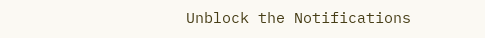Unblock the Notifications